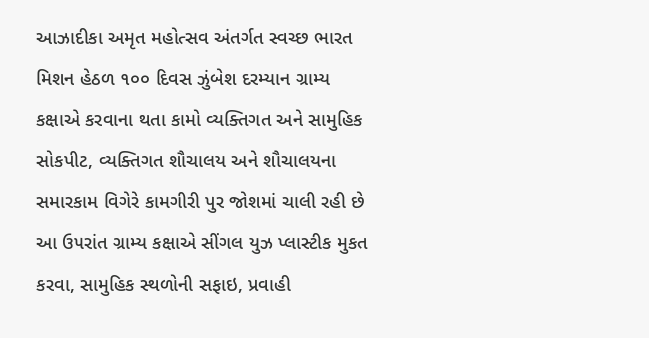આઝાદીકા અમૃત મહોત્સવ અંતર્ગત સ્વચ્છ ભારત મિશન હેઠળ ૧૦૦ દિવસ ઝુંબેશ દરમ્યાન ગ્રામ્ય કક્ષાએ કરવાના થતા કામો વ્યક્તિગત અને સામુહિક સોકપીટ, વ્યક્તિગત શૌચાલય અને શૌચાલયના સમારકામ વિગેરે કામગીરી પુર જોશમાં ચાલી રહી છે આ ઉ૫રાંત ગ્રામ્ય કક્ષાએ સીંગલ યુઝ પ્લાસ્ટીક મુકત કરવા, સામુહિક સ્થળોની સફાઇ, પ્રવાહી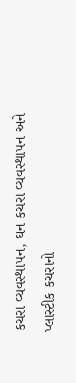કચરા વ્યવસ્થા૫ન, ઘન કચરા વ્યવસ્થા૫ન અને પ્લાસ્ટીક કચરાનો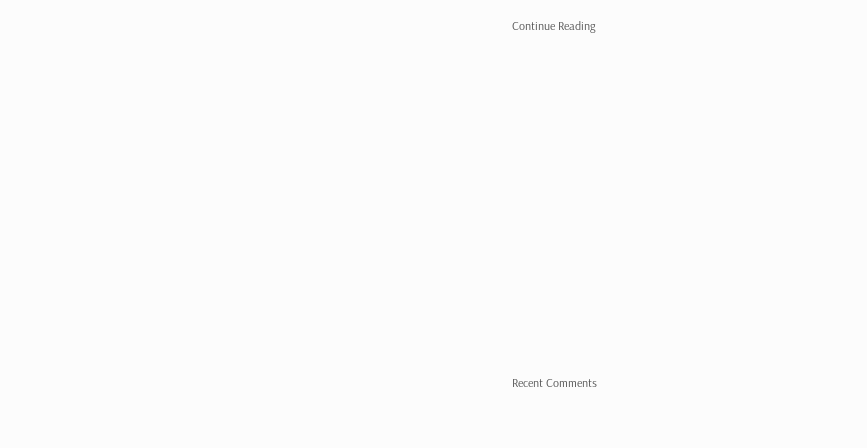Continue Reading


















Recent Comments